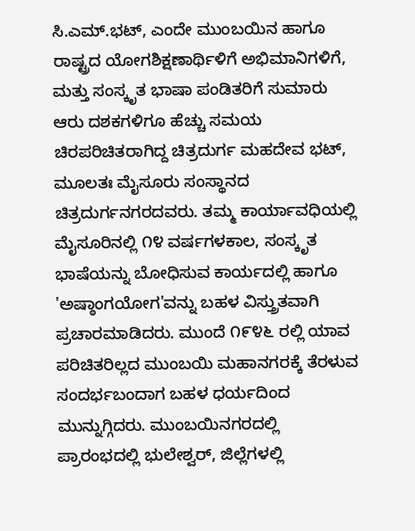ಸಿ.ಎಮ್.ಭಟ್, ಎಂದೇ ಮುಂಬಯಿನ ಹಾಗೂ ರಾಷ್ಟ್ರದ ಯೋಗಶಿಕ್ಷಣಾರ್ಥಿಳಿಗೆ ಅಭಿಮಾನಿಗಳಿಗೆ, ಮತ್ತು ಸಂಸ್ಕೃತ ಭಾಷಾ ಪಂಡಿತರಿಗೆ ಸುಮಾರು ಆರು ದಶಕಗಳಿಗೂ ಹೆಚ್ಚು ಸಮಯ ಚಿರಪರಿಚಿತರಾಗಿದ್ದ ಚಿತ್ರದುರ್ಗ ಮಹದೇವ ಭಟ್, ಮೂಲತಃ ಮೈಸೂರು ಸಂಸ್ಥಾನದ ಚಿತ್ರದುರ್ಗನಗರದವರು. ತಮ್ಮ ಕಾರ್ಯಾವಧಿಯಲ್ಲಿ ಮೈಸೂರಿನಲ್ಲಿ ೧೪ ವರ್ಷಗಳಕಾಲ, ಸಂಸ್ಕೃತ ಭಾಷೆಯನ್ನು ಬೋಧಿಸುವ ಕಾರ್ಯದಲ್ಲಿ ಹಾಗೂ 'ಅಷ್ಠಾಂಗಯೋಗ'ವನ್ನು ಬಹಳ ವಿಸ್ತ್ರುತವಾಗಿ ಪ್ರಚಾರಮಾಡಿದರು. ಮುಂದೆ ೧೯೪೬ ರಲ್ಲಿ ಯಾವ ಪರಿಚಿತರಿಲ್ಲದ ಮುಂಬಯಿ ಮಹಾನಗರಕ್ಕೆ ತೆರಳುವ ಸಂದರ್ಭಬಂದಾಗ ಬಹಳ ಧರ್ಯದಿಂದ ಮುನ್ನುಗ್ಗಿದರು. ಮುಂಬಯಿನಗರದಲ್ಲಿ ಪ್ರಾರಂಭದಲ್ಲಿ ಭುಲೇಶ್ವರ್, ಜಿಲ್ಲೆಗಳಲ್ಲಿ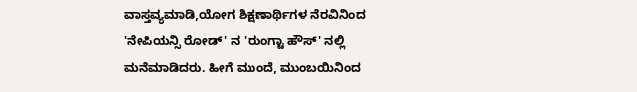ವಾಸ್ತವ್ಯಮಾಡಿ,ಯೋಗ ಶಿಕ್ಷಣಾರ್ಥಿಗಳ ನೆರವಿನಿಂದ 'ನೇಪಿಯನ್ಸಿ ರೋಡ್' ನ 'ರುಂಗ್ಟಾ ಹೌಸ್' ನಲ್ಲಿ ಮನೆಮಾಡಿದರು. ಹೀಗೆ ಮುಂದೆ, ಮುಂಬಯಿನಿಂದ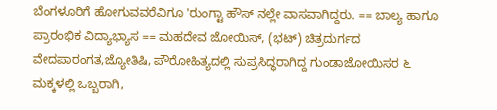ಬೆಂಗಳೂರಿಗೆ ಹೋಗುವವರೆವಿಗೂ 'ರುಂಗ್ಟಾ ಹೌಸ್ ನಲ್ಲೇ ವಾಸವಾಗಿದ್ದರು. == ಬಾಲ್ಯ ಹಾಗೂ ಪ್ರಾರಂಭಿಕ ವಿದ್ಯಾಭ್ಯಾಸ == ಮಹದೇವ ಜೋಯಿಸ್, (ಭಟ್) ಚಿತ್ರದುರ್ಗದ ವೇದಪಾರಂಗತ,ಜ್ಯೋತಿಷಿ, ಪೌರೋಹಿತ್ಯದಲ್ಲಿ ಸುಪ್ರಸಿದ್ಧರಾಗಿದ್ದ ಗುಂಡಾಜೋಯಿಸರ ೬ ಮಕ್ಕಳಲ್ಲಿ ಒಬ್ಬರಾಗಿ,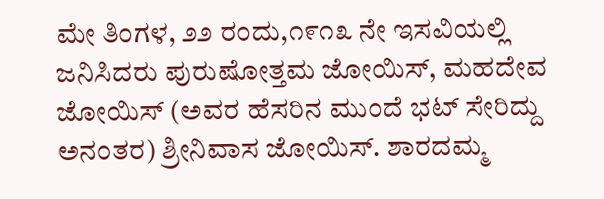ಮೇ ತಿಂಗಳ, ೨೨ ರಂದು,೧೯೧೩ ನೇ ಇಸವಿಯಲ್ಲಿ ಜನಿಸಿದರು ಪುರುಷೋತ್ತಮ ಜೋಯಿಸ್, ಮಹದೇವ ಜೋಯಿಸ್ (ಅವರ ಹೆಸರಿನ ಮುಂದೆ ಭಟ್ ಸೇರಿದ್ದು ಅನಂತರ) ಶ್ರೀನಿವಾಸ ಜೋಯಿಸ್. ಶಾರದಮ್ಮ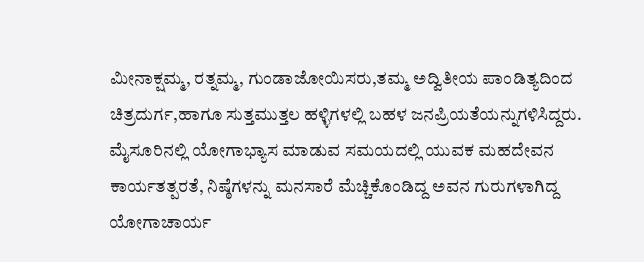ಮೀನಾಕ್ಷಮ್ಮ, ರತ್ನಮ್ಮ, ಗುಂಡಾಜೋಯಿಸರು,ತಮ್ಮ ಅದ್ವಿತೀಯ ಪಾಂಡಿತ್ಯದಿಂದ ಚಿತ್ರದುರ್ಗ,ಹಾಗೂ ಸುತ್ತಮುತ್ತಲ ಹಳ್ಳಿಗಳಲ್ಲಿ ಬಹಳ ಜನಪ್ರಿಯತೆಯನ್ನುಗಳಿಸಿದ್ದರು. ಮೈಸೂರಿನಲ್ಲಿ ಯೋಗಾಭ್ಯಾಸ ಮಾಡುವ ಸಮಯದಲ್ಲಿ ಯುವಕ ಮಹದೇವನ ಕಾರ್ಯತತ್ಪರತೆ, ನಿಷ್ಠೆಗಳನ್ನು ಮನಸಾರೆ ಮೆಚ್ಚಿಕೊಂಡಿದ್ದ ಅವನ ಗುರುಗಳಾಗಿದ್ದ ಯೋಗಾಚಾರ್ಯ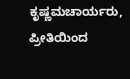ಕೃಷ್ಣಮಚಾರ್ಯರು, ಪ್ರೀತಿಯಿಂದ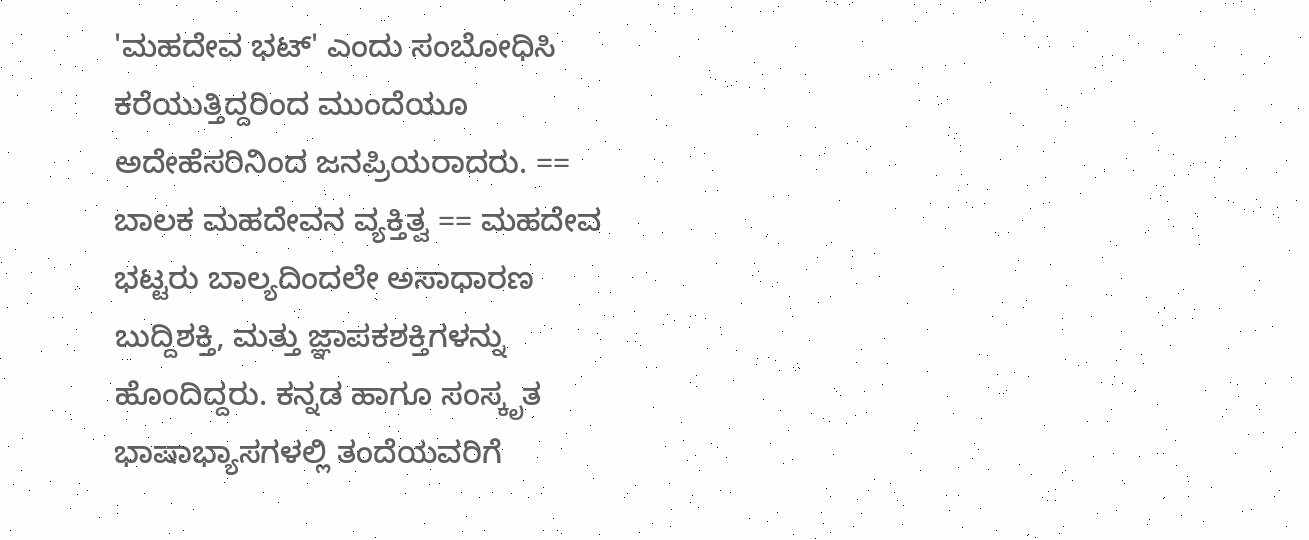'ಮಹದೇವ ಭಟ್' ಎಂದು ಸಂಬೋಧಿಸಿ ಕರೆಯುತ್ತಿದ್ದರಿಂದ ಮುಂದೆಯೂ ಅದೇಹೆಸರಿನಿಂದ ಜನಪ್ರಿಯರಾದರು. == ಬಾಲಕ ಮಹದೇವನ ವ್ಯಕ್ತಿತ್ವ == ಮಹದೇವ ಭಟ್ಟರು ಬಾಲ್ಯದಿಂದಲೇ ಅಸಾಧಾರಣ ಬುದ್ದಿಶಕ್ತಿ, ಮತ್ತು ಜ್ಞಾಪಕಶಕ್ತಿಗಳನ್ನು ಹೊಂದಿದ್ದರು. ಕನ್ನಡ ಹಾಗೂ ಸಂಸ್ಕೃತ ಭಾಷಾಭ್ಯಾಸಗಳಲ್ಲಿ ತಂದೆಯವರಿಗೆ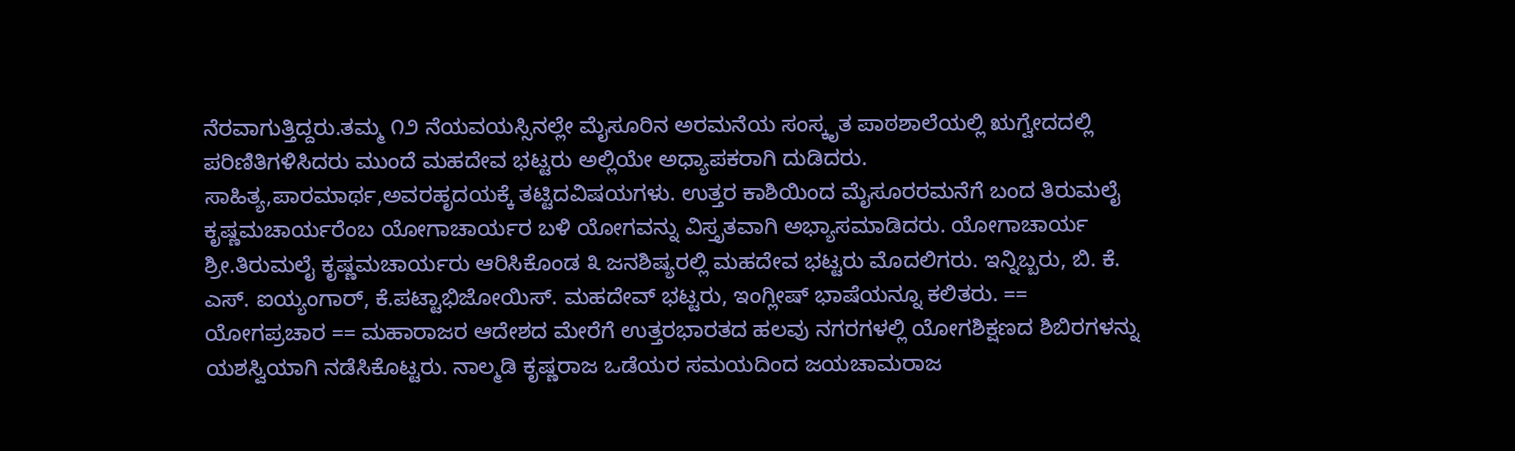ನೆರವಾಗುತ್ತಿದ್ದರು.ತಮ್ಮ ೧೨ ನೆಯವಯಸ್ಸಿನಲ್ಲೇ ಮೈಸೂರಿನ ಅರಮನೆಯ ಸಂಸ್ಕೃತ ಪಾಠಶಾಲೆಯಲ್ಲಿ ಋಗ್ವೇದದಲ್ಲಿ ಪರಿಣಿತಿಗಳಿಸಿದರು ಮುಂದೆ ಮಹದೇವ ಭಟ್ಟರು ಅಲ್ಲಿಯೇ ಅಧ್ಯಾಪಕರಾಗಿ ದುಡಿದರು. ಸಾಹಿತ್ಯ,ಪಾರಮಾರ್ಥ,ಅವರಹೃದಯಕ್ಕೆ ತಟ್ಟಿದವಿಷಯಗಳು. ಉತ್ತರ ಕಾಶಿಯಿಂದ ಮೈಸೂರರಮನೆಗೆ ಬಂದ ತಿರುಮಲೈ ಕೃಷ್ಣಮಚಾರ್ಯರೆಂಬ ಯೋಗಾಚಾರ್ಯರ ಬಳಿ ಯೋಗವನ್ನು ವಿಸ್ತೃತವಾಗಿ ಅಭ್ಯಾಸಮಾಡಿದರು. ಯೋಗಾಚಾರ್ಯ ಶ್ರೀ.ತಿರುಮಲೈ ಕೃಷ್ಣಮಚಾರ್ಯರು ಆರಿಸಿಕೊಂಡ ೩ ಜನಶಿಷ್ಯರಲ್ಲಿ ಮಹದೇವ ಭಟ್ಟರು ಮೊದಲಿಗರು. ಇನ್ನಿಬ್ಬರು, ಬಿ. ಕೆ. ಎಸ್. ಐಯ್ಯಂಗಾರ್, ಕೆ.ಪಟ್ಟಾಭಿಜೋಯಿಸ್. ಮಹದೇವ್ ಭಟ್ಟರು, ಇಂಗ್ಲೀಷ್ ಭಾಷೆಯನ್ನೂ ಕಲಿತರು. == ಯೋಗಪ್ರಚಾರ == ಮಹಾರಾಜರ ಆದೇಶದ ಮೇರೆಗೆ ಉತ್ತರಭಾರತದ ಹಲವು ನಗರಗಳಲ್ಲಿ ಯೋಗಶಿಕ್ಷಣದ ಶಿಬಿರಗಳನ್ನು ಯಶಸ್ವಿಯಾಗಿ ನಡೆಸಿಕೊಟ್ಟರು. ನಾಲ್ಮಡಿ ಕೃಷ್ಣರಾಜ ಒಡೆಯರ ಸಮಯದಿಂದ ಜಯಚಾಮರಾಜ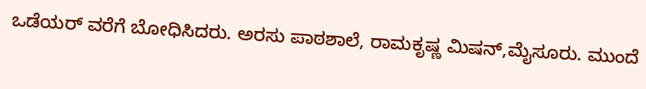ಒಡೆಯರ್ ವರೆಗೆ ಬೋಧಿಸಿದರು. ಅರಸು ಪಾಠಶಾಲೆ, ರಾಮಕೃಷ್ಣ ಮಿಷನ್,ಮೈಸೂರು. ಮುಂದೆ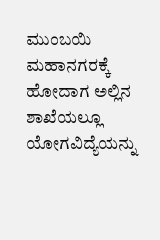ಮುಂಬಯಿ ಮಹಾನಗರಕ್ಕೆ ಹೋದಾಗ ಅಲ್ಲಿನ ಶಾಖೆಯಲ್ಲೂ ಯೋಗವಿದ್ಯೆಯನ್ನು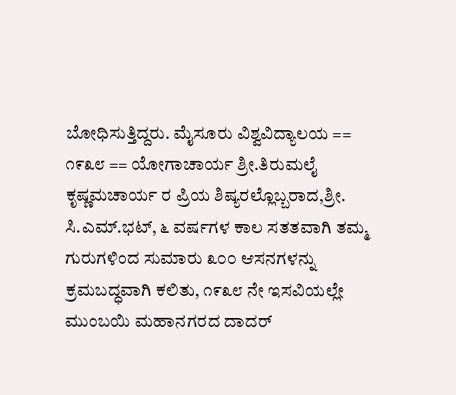ಬೋಧಿಸುತ್ತಿದ್ದರು. ಮೈಸೂರು ವಿಶ್ವವಿದ್ಯಾಲಯ == ೧೯೩೮ == ಯೋಗಾಚಾರ್ಯ ಶ್ರೀ.ತಿರುಮಲೈ ಕೃಷ್ಣಮಚಾರ್ಯ ರ ಪ್ರಿಯ ಶಿಷ್ಯರಲ್ಲೊಬ್ಬರಾದ,ಶ್ರೀ. ಸಿ.ಎಮ್.ಭಟ್, ೬ ವರ್ಷಗಳ ಕಾಲ ಸತತವಾಗಿ ತಮ್ಮ ಗುರುಗಳಿಂದ ಸುಮಾರು ೩೦೦ ಆಸನಗಳನ್ನು ಕ್ರಮಬದ್ಧವಾಗಿ ಕಲಿತು, ೧೯೩೮ ನೇ ಇಸವಿಯಲ್ಲೇ ಮುಂಬಯಿ ಮಹಾನಗರದ ದಾದರ್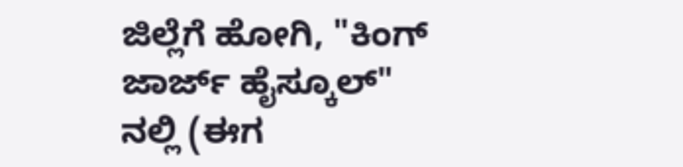ಜಿಲ್ಲೆಗೆ ಹೋಗಿ, "ಕಿಂಗ್ ಜಾರ್ಜ್ ಹೈಸ್ಕೂಲ್" ನಲ್ಲಿ (ಈಗ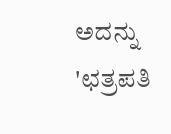ಅದನ್ನು 'ಛತ್ರಪತಿ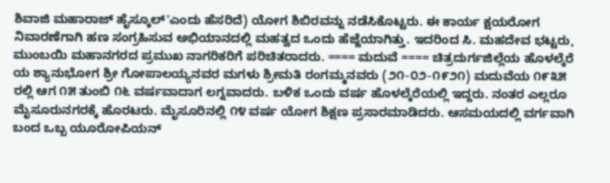ಶಿವಾಜಿ ಮಹಾರಾಜ್ ಹೈಸ್ಕೂಲ್'ಎಂದು ಹೆಸರಿದೆ) ಯೋಗ ಶಿಬಿರವನ್ನು ನಡೆಸಿಕೊಟ್ಟರು. ಈ ಕಾರ್ಯ ಕ್ಷಯರೋಗ ನಿವಾರಣೆಗಾಗಿ ಹಣ ಸಂಗ್ರಹಿಸುವ ಅಭಿಯಾನದಲ್ಲಿ ಮಹತ್ವದ ಒಂದು ಹೆಜ್ಜೆಯಾಗಿತ್ತು. ಇದರಿಂದ ಸಿ. ಮಹದೇವ ಭಟ್ಟರು, ಮುಂಬಯಿ ಮಹಾನಗರದ ಪ್ರಮುಖ ನಾಗರಿಕರಿಗೆ ಪರಿಚಿತರಾದರು. ==== ಮದುವೆ ==== ಚಿತ್ರದುರ್ಗಜಿಲ್ಲೆಯ ಹೊಳಲ್ಕೆರೆ ಯ ಶ್ಯಾನುಭೋಗ ಶ್ರೀ ಗೋಪಾಲಯ್ಯನವರ ಮಗಳು ಶ್ರೀಮತಿ ರಂಗಮ್ಮನವರು (೨೧-೦೨-೧೯೨೧) ಮದುವೆಯ ೧೯೩೫ ರಲ್ಲಿ ಆಗ ೧೫ ತುಂಬಿ ೧೬ ವರ್ಷವಾದಾಗ ಲಗ್ನವಾದರು. ಬಳಿಕ ಒಂದು ವರ್ಷ ಹೊಳಲ್ಕೆರೆಯಲ್ಲಿ ಇದ್ದರು. ನಂತರ ಎಲ್ಲರೂ ಮೈಸೂರುನಗರಕ್ಕೆ ಹೊರಟರು. ಮೈಸೂರಿನಲ್ಲಿ ೧೪ ವರ್ಷ ಯೋಗ ಶಿಕ್ಷಣ ಪ್ರಸಾರಮಾಡಿದರು. ಆಸಮಯದಲ್ಲಿ ವರ್ಗವಾಗಿ ಬಂದ ಒಬ್ಬ ಯೂರೋಪಿಯನ್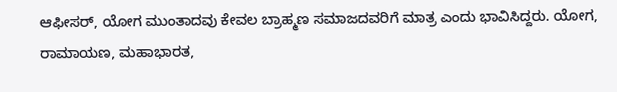ಆಫೀಸರ್, ಯೋಗ ಮುಂತಾದವು ಕೇವಲ ಬ್ರಾಹ್ಮಣ ಸಮಾಜದವರಿಗೆ ಮಾತ್ರ ಎಂದು ಭಾವಿಸಿದ್ದರು. ಯೋಗ, ರಾಮಾಯಣ, ಮಹಾಭಾರತ,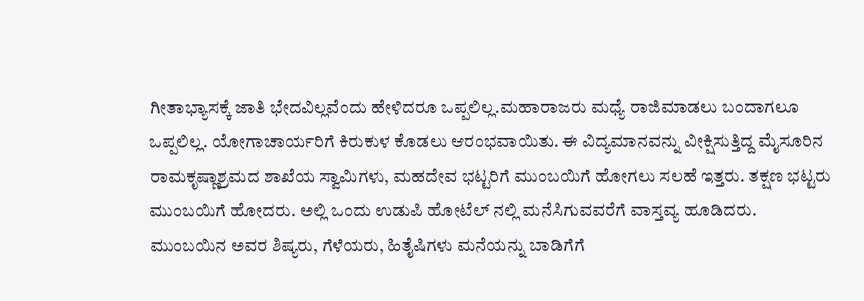ಗೀತಾಭ್ಯಾಸಕ್ಕೆ ಜಾತಿ ಭೇದವಿಲ್ಲವೆಂದು ಹೇಳಿದರೂ ಒಪ್ಪಲಿಲ್ಲ.ಮಹಾರಾಜರು ಮಧ್ಯೆ ರಾಜಿಮಾಡಲು ಬಂದಾಗಲೂ ಒಪ್ಪಲಿಲ್ಲ. ಯೋಗಾಚಾರ್ಯರಿಗೆ ಕಿರುಕುಳ ಕೊಡಲು ಆರಂಭವಾಯಿತು. ಈ ವಿದ್ಯಮಾನವನ್ನು ವೀಕ್ಷಿಸುತ್ತಿದ್ದ ಮೈಸೂರಿನ ರಾಮಕೃಷ್ಣಾಶ್ರಮದ ಶಾಖೆಯ ಸ್ವಾಮಿಗಳು, ಮಹದೇವ ಭಟ್ಟರಿಗೆ ಮುಂಬಯಿಗೆ ಹೋಗಲು ಸಲಹೆ ಇತ್ತರು. ತಕ್ಷಣ ಭಟ್ಟರು ಮುಂಬಯಿಗೆ ಹೋದರು. ಅಲ್ಲಿ ಒಂದು ಉಡುಪಿ ಹೋಟೆಲ್ ನಲ್ಲಿ ಮನೆಸಿಗುವವರೆಗೆ ವಾಸ್ತವ್ಯ ಹೂಡಿದರು. ಮುಂಬಯಿನ ಅವರ ಶಿಷ್ಯರು, ಗೆಳೆಯರು, ಹಿತೈಷಿಗಳು ಮನೆಯನ್ನು ಬಾಡಿಗೆಗೆ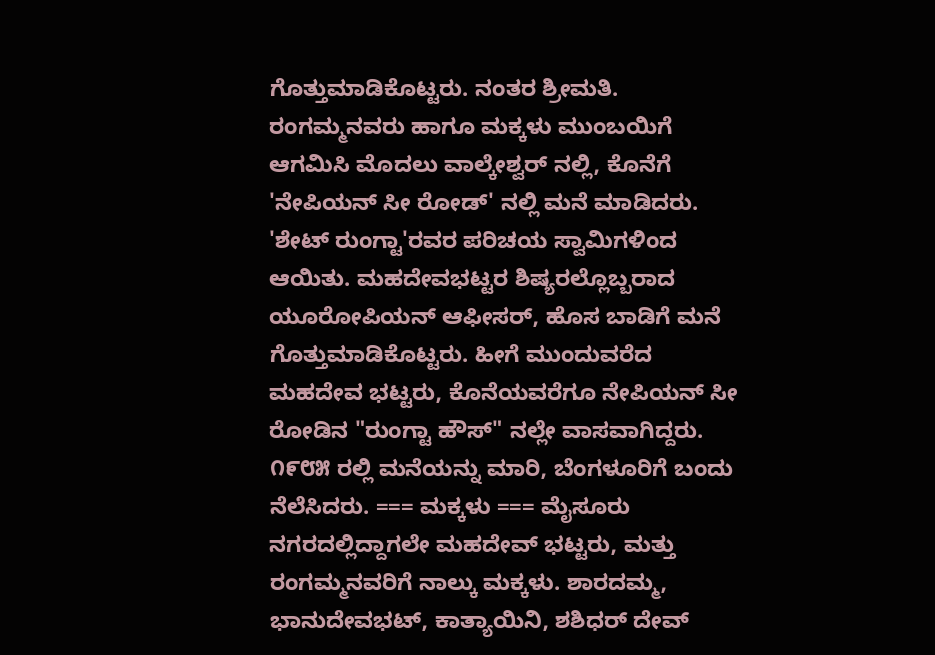ಗೊತ್ತುಮಾಡಿಕೊಟ್ಟರು. ನಂತರ ಶ್ರೀಮತಿ. ರಂಗಮ್ಮನವರು ಹಾಗೂ ಮಕ್ಕಳು ಮುಂಬಯಿಗೆ ಆಗಮಿಸಿ ಮೊದಲು ವಾಲ್ಕೇಶ್ವರ್ ನಲ್ಲಿ, ಕೊನೆಗೆ 'ನೇಪಿಯನ್ ಸೀ ರೋಡ್' ನಲ್ಲಿ ಮನೆ ಮಾಡಿದರು. 'ಶೇಟ್ ರುಂಗ್ಟಾ'ರವರ ಪರಿಚಯ ಸ್ವಾಮಿಗಳಿಂದ ಆಯಿತು. ಮಹದೇವಭಟ್ಟರ ಶಿಷ್ಯರಲ್ಲೊಬ್ಬರಾದ ಯೂರೋಪಿಯನ್ ಆಫೀಸರ್, ಹೊಸ ಬಾಡಿಗೆ ಮನೆ ಗೊತ್ತುಮಾಡಿಕೊಟ್ಟರು. ಹೀಗೆ ಮುಂದುವರೆದ ಮಹದೇವ ಭಟ್ಟರು, ಕೊನೆಯವರೆಗೂ ನೇಪಿಯನ್ ಸೀ ರೋಡಿನ "ರುಂಗ್ಟಾ ಹೌಸ್" ನಲ್ಲೇ ವಾಸವಾಗಿದ್ದರು. ೧೯೮೫ ರಲ್ಲಿ ಮನೆಯನ್ನು ಮಾರಿ, ಬೆಂಗಳೂರಿಗೆ ಬಂದು ನೆಲೆಸಿದರು. === ಮಕ್ಕಳು === ಮೈಸೂರು ನಗರದಲ್ಲಿದ್ದಾಗಲೇ ಮಹದೇವ್ ಭಟ್ಟರು, ಮತ್ತು ರಂಗಮ್ಮನವರಿಗೆ ನಾಲ್ಕು ಮಕ್ಕಳು. ಶಾರದಮ್ಮ, ಭಾನುದೇವಭಟ್, ಕಾತ್ಯಾಯಿನಿ, ಶಶಿಧರ್ ದೇವ್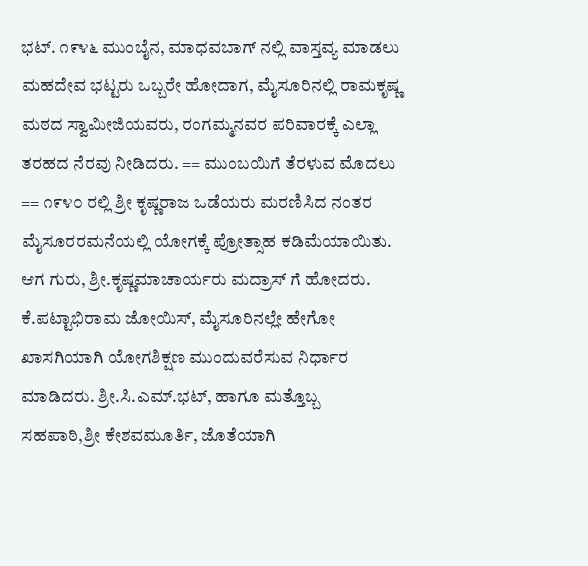ಭಟ್. ೧೯೪೬ ಮುಂಬೈನ, ಮಾಧವಬಾಗ್ ನಲ್ಲಿ ವಾಸ್ತವ್ಯ ಮಾಡಲು ಮಹದೇವ ಭಟ್ಟರು ಒಬ್ಬರೇ ಹೋದಾಗ, ಮೈಸೂರಿನಲ್ಲಿ ರಾಮಕೃಷ್ಣ ಮಠದ ಸ್ವಾಮೀಜಿಯವರು, ರಂಗಮ್ಮನವರ ಪರಿವಾರಕ್ಕೆ ಎಲ್ಲಾ ತರಹದ ನೆರವು ನೀಡಿದರು. == ಮುಂಬಯಿಗೆ ತೆರಳುವ ಮೊದಲು == ೧೯೪೦ ರಲ್ಲಿ ಶ್ರೀ ಕೃಷ್ಣರಾಜ ಒಡೆಯರು ಮರಣಿಸಿದ ನಂತರ ಮೈಸೂರರಮನೆಯಲ್ಲಿ ಯೋಗಕ್ಕೆ ಪ್ರೋತ್ಸಾಹ ಕಡಿಮೆಯಾಯಿತು. ಆಗ ಗುರು, ಶ್ರೀ.ಕೃಷ್ಣಮಾಚಾರ್ಯರು ಮದ್ರಾಸ್ ಗೆ ಹೋದರು. ಕೆ.ಪಟ್ಟಾಭಿರಾಮ ಜೋಯಿಸ್, ಮೈಸೂರಿನಲ್ಲೇ ಹೇಗೋ ಖಾಸಗಿಯಾಗಿ ಯೋಗಶಿಕ್ಷಣ ಮುಂದುವರೆಸುವ ನಿರ್ಧಾರ ಮಾಡಿದರು. ಶ್ರೀ.ಸಿ.ಎಮ್.ಭಟ್, ಹಾಗೂ ಮತ್ತೊಬ್ಬ ಸಹಪಾಠಿ,ಶ್ರೀ ಕೇಶವಮೂರ್ತಿ, ಜೊತೆಯಾಗಿ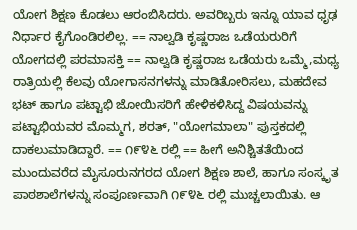ಯೋಗ ಶಿಕ್ಷಣ ಕೊಡಲು ಆರಂಬಿಸಿದರು. ಅವರಿಬ್ಬರು ಇನ್ನೂ ಯಾವ ಧೃಢ ನಿರ್ಧಾರ ಕೈಗೊಂಡಿರಲಿಲ್ಲ. == ನಾಲ್ವಡಿ ಕೃಷ್ಣರಾಜ ಒಡೆಯರುರಿಗೆ ಯೋಗದಲ್ಲಿ ಪರಮಾಸಕ್ತಿ == ನಾಲ್ವಡಿ ಕೃಷ್ಣರಾಜ ಒಡೆಯರು ಒಮ್ಮೆ,ಮಧ್ಯ ರಾತ್ರಿಯಲ್ಲಿ ಕೆಲವು ಯೋಗಾಸನಗಳನ್ನು ಮಾಡಿತೋರಿಸಲು, ಮಹದೇವ ಭಟ್ ಹಾಗೂ ಪಟ್ಟಾಭಿ ಜೋಯಿಸರಿಗೆ ಹೇಳಿಕಳಿಸಿದ್ದ ವಿಷಯವನ್ನು ಪಟ್ಟಾಭಿಯವರ ಮೊಮ್ಮಗ, ಶರತ್, "ಯೋಗಮಾಲಾ" ಪುಸ್ತಕದಲ್ಲಿ ದಾಕಲುಮಾಡಿದ್ದಾರೆ. == ೧೯೪೬ ರಲ್ಲಿ == ಹೀಗೆ ಅನಿಶ್ಚಿತತೆಯಿಂದ ಮುಂದುವರೆದ ಮೈಸೂರುನಗರದ ಯೋಗ ಶಿಕ್ಷಣ ಶಾಲೆ, ಹಾಗೂ ಸಂಸ್ಕೃತ ಪಾಠಶಾಲೆಗಳನ್ನು ಸಂಪೂರ್ಣವಾಗಿ ೧೯೪೬ ರಲ್ಲಿ ಮುಚ್ಚಲಾಯಿತು. ಆ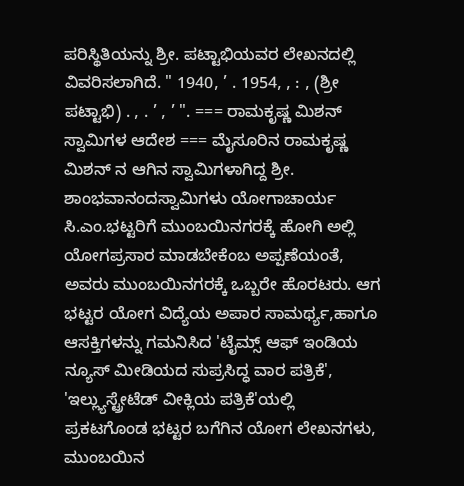ಪರಿಸ್ಥಿತಿಯನ್ನು ಶ್ರೀ. ಪಟ್ಟಾಭಿಯವರ ಲೇಖನದಲ್ಲಿ ವಿವರಿಸಲಾಗಿದೆ. " 1940, ’ . 1954, , : , (ಶ್ರೀ ಪಟ್ಟಾಭಿ) . , . ’ , ’ ". === ರಾಮಕೃಷ್ಣ ಮಿಶನ್ ಸ್ವಾಮಿಗಳ ಆದೇಶ === ಮೈಸೂರಿನ ರಾಮಕೃಷ್ಣ ಮಿಶನ್ ನ ಆಗಿನ ಸ್ವಾಮಿಗಳಾಗಿದ್ದ ಶ್ರೀ. ಶಾಂಭವಾನಂದಸ್ವಾಮಿಗಳು ಯೋಗಾಚಾರ್ಯ ಸಿ.ಎಂ.ಭಟ್ಟರಿಗೆ ಮುಂಬಯಿನಗರಕ್ಕೆ ಹೋಗಿ ಅಲ್ಲಿ ಯೋಗಪ್ರಸಾರ ಮಾಡಬೇಕೆಂಬ ಅಪ್ಪಣೆಯಂತೆ, ಅವರು ಮುಂಬಯಿನಗರಕ್ಕೆ ಒಬ್ಬರೇ ಹೊರಟರು. ಆಗ ಭಟ್ಟರ ಯೋಗ ವಿದ್ಯೆಯ ಅಪಾರ ಸಾಮರ್ಥ್ಯ,ಹಾಗೂ ಆಸಕ್ತಿಗಳನ್ನು ಗಮನಿಸಿದ 'ಟೈಮ್ಸ್ ಆಫ್ ಇಂಡಿಯ ನ್ಯೂಸ್ ಮೀಡಿಯದ ಸುಪ್ರಸಿದ್ಧ ವಾರ ಪತ್ರಿಕೆ', 'ಇಲ್ಲ್ಯುಸ್ಟ್ರೇಟೆಡ್ ವೀಕ್ಲಿಯ ಪತ್ರಿಕೆ'ಯಲ್ಲಿ ಪ್ರಕಟಗೊಂಡ ಭಟ್ಟರ ಬಗೆಗಿನ ಯೋಗ ಲೇಖನಗಳು, ಮುಂಬಯಿನ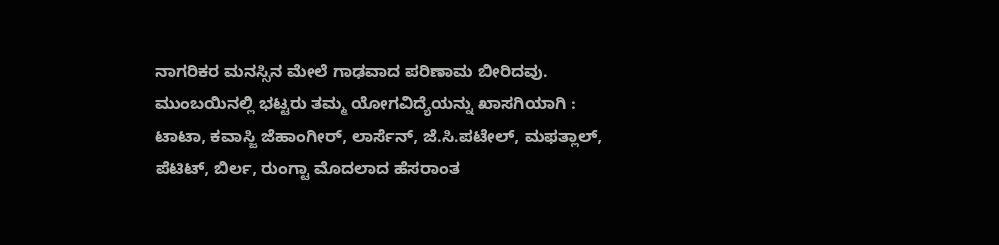ನಾಗರಿಕರ ಮನಸ್ಸಿನ ಮೇಲೆ ಗಾಢವಾದ ಪರಿಣಾಮ ಬೀರಿದವು. ಮುಂಬಯಿನಲ್ಲಿ ಭಟ್ಟರು ತಮ್ಮ ಯೋಗವಿದ್ಯೆಯನ್ನು ಖಾಸಗಿಯಾಗಿ : ಟಾಟಾ, ಕವಾಸ್ಜಿ ಜೆಹಾಂಗೀರ್, ಲಾರ್ಸೆನ್, ಜೆ.ಸಿ.ಪಟೇಲ್, ಮಫತ್ಲಾಲ್, ಪೆಟಿಟ್, ಬಿರ್ಲ, ರುಂಗ್ಟಾ ಮೊದಲಾದ ಹೆಸರಾಂತ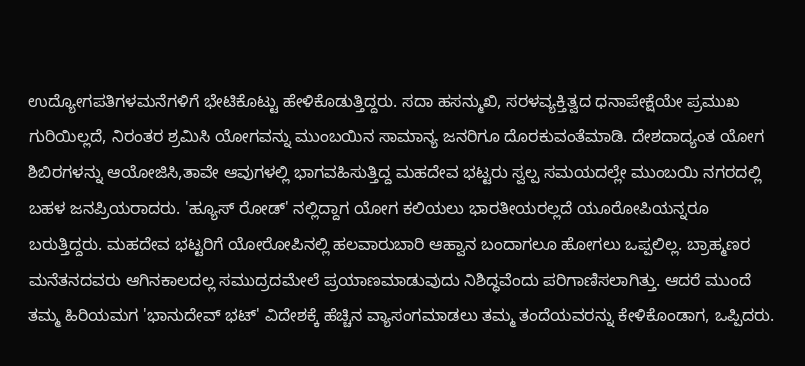ಉದ್ಯೋಗಪತಿಗಳಮನೆಗಳಿಗೆ ಭೇಟಿಕೊಟ್ಟು ಹೇಳಿಕೊಡುತ್ತಿದ್ದರು. ಸದಾ ಹಸನ್ಮುಖಿ, ಸರಳವ್ಯಕ್ತಿತ್ವದ ಧನಾಪೇಕ್ಷೆಯೇ ಪ್ರಮುಖ ಗುರಿಯಿಲ್ಲದೆ, ನಿರಂತರ ಶ್ರಮಿಸಿ ಯೋಗವನ್ನು ಮುಂಬಯಿನ ಸಾಮಾನ್ಯ ಜನರಿಗೂ ದೊರಕುವಂತೆಮಾಡಿ. ದೇಶದಾದ್ಯಂತ ಯೋಗ ಶಿಬಿರಗಳನ್ನು ಆಯೋಜಿಸಿ,ತಾವೇ ಆವುಗಳಲ್ಲಿ ಭಾಗವಹಿಸುತ್ತಿದ್ದ ಮಹದೇವ ಭಟ್ಟರು ಸ್ವಲ್ಪ ಸಮಯದಲ್ಲೇ ಮುಂಬಯಿ ನಗರದಲ್ಲಿ ಬಹಳ ಜನಪ್ರಿಯರಾದರು. 'ಹ್ಯೂಸ್ ರೋಡ್' ನಲ್ಲಿದ್ದಾಗ ಯೋಗ ಕಲಿಯಲು ಭಾರತೀಯರಲ್ಲದೆ ಯೂರೋಪಿಯನ್ನರೂ ಬರುತ್ತಿದ್ದರು. ಮಹದೇವ ಭಟ್ಟರಿಗೆ ಯೋರೋಪಿನಲ್ಲಿ ಹಲವಾರುಬಾರಿ ಆಹ್ವಾನ ಬಂದಾಗಲೂ ಹೋಗಲು ಒಪ್ಪಲಿಲ್ಲ. ಬ್ರಾಹ್ಮಣರ ಮನೆತನದವರು ಆಗಿನಕಾಲದಲ್ಲ ಸಮುದ್ರದಮೇಲೆ ಪ್ರಯಾಣಮಾಡುವುದು ನಿಶಿದ್ಧವೆಂದು ಪರಿಗಾಣಿಸಲಾಗಿತ್ತು. ಆದರೆ ಮುಂದೆ ತಮ್ಮ ಹಿರಿಯಮಗ 'ಭಾನುದೇವ್ ಭಟ್' ವಿದೇಶಕ್ಕೆ ಹೆಚ್ಚಿನ ವ್ಯಾಸಂಗಮಾಡಲು ತಮ್ಮ ತಂದೆಯವರನ್ನು ಕೇಳಿಕೊಂಡಾಗ, ಒಪ್ಪಿದರು.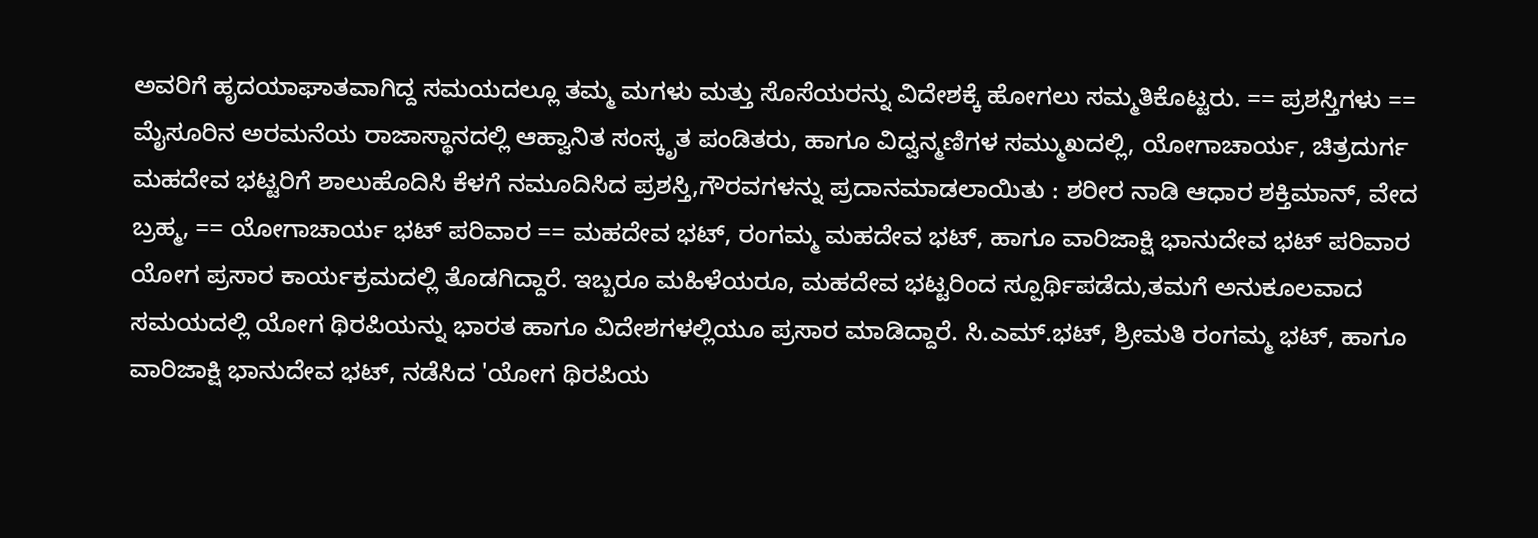ಅವರಿಗೆ ಹೃದಯಾಘಾತವಾಗಿದ್ದ ಸಮಯದಲ್ಲೂ ತಮ್ಮ ಮಗಳು ಮತ್ತು ಸೊಸೆಯರನ್ನು ವಿದೇಶಕ್ಕೆ ಹೋಗಲು ಸಮ್ಮತಿಕೊಟ್ಟರು. == ಪ್ರಶಸ್ತಿಗಳು == ಮೈಸೂರಿನ ಅರಮನೆಯ ರಾಜಾಸ್ಥಾನದಲ್ಲಿ ಆಹ್ವಾನಿತ ಸಂಸ್ಕೃತ ಪಂಡಿತರು, ಹಾಗೂ ವಿದ್ವನ್ಮಣಿಗಳ ಸಮ್ಮುಖದಲ್ಲಿ, ಯೋಗಾಚಾರ್ಯ, ಚಿತ್ರದುರ್ಗ ಮಹದೇವ ಭಟ್ಟರಿಗೆ ಶಾಲುಹೊದಿಸಿ ಕೆಳಗೆ ನಮೂದಿಸಿದ ಪ್ರಶಸ್ತಿ,ಗೌರವಗಳನ್ನು ಪ್ರದಾನಮಾಡಲಾಯಿತು : ಶರೀರ ನಾಡಿ ಆಧಾರ ಶಕ್ತಿಮಾನ್, ವೇದ ಬ್ರಹ್ಮ, == ಯೋಗಾಚಾರ್ಯ ಭಟ್ ಪರಿವಾರ == ಮಹದೇವ ಭಟ್, ರಂಗಮ್ಮ ಮಹದೇವ ಭಟ್, ಹಾಗೂ ವಾರಿಜಾಕ್ಷಿ ಭಾನುದೇವ ಭಟ್ ಪರಿವಾರ ಯೋಗ ಪ್ರಸಾರ ಕಾರ್ಯಕ್ರಮದಲ್ಲಿ ತೊಡಗಿದ್ದಾರೆ. ಇಬ್ಬರೂ ಮಹಿಳೆಯರೂ, ಮಹದೇವ ಭಟ್ಟರಿಂದ ಸ್ಪೂರ್ಥಿಪಡೆದು,ತಮಗೆ ಅನುಕೂಲವಾದ ಸಮಯದಲ್ಲಿ ಯೋಗ ಥಿರಪಿಯನ್ನು ಭಾರತ ಹಾಗೂ ವಿದೇಶಗಳಲ್ಲಿಯೂ ಪ್ರಸಾರ ಮಾಡಿದ್ದಾರೆ. ಸಿ.ಎಮ್.ಭಟ್, ಶ್ರೀಮತಿ ರಂಗಮ್ಮ ಭಟ್, ಹಾಗೂ ವಾರಿಜಾಕ್ಷಿ ಭಾನುದೇವ ಭಟ್, ನಡೆಸಿದ 'ಯೋಗ ಥಿರಪಿಯ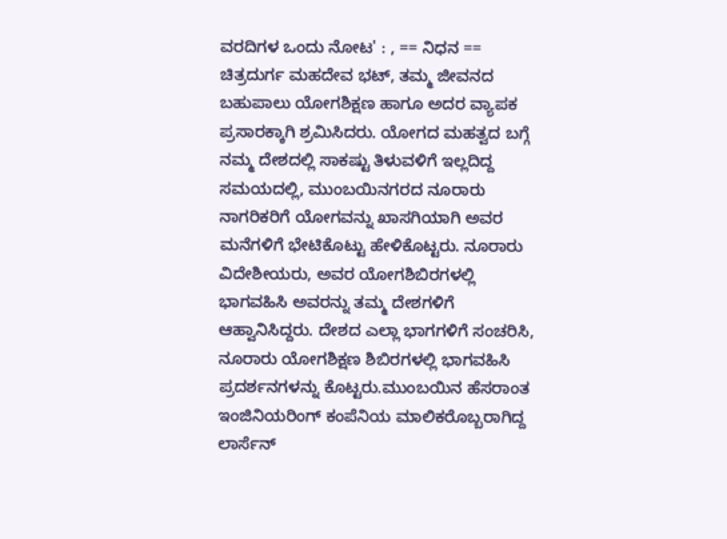ವರದಿಗಳ ಒಂದು ನೋಟ' : , == ನಿಧನ == ಚಿತ್ರದುರ್ಗ ಮಹದೇವ ಭಟ್, ತಮ್ಮ ಜೀವನದ ಬಹುಪಾಲು ಯೋಗಶಿಕ್ಷಣ ಹಾಗೂ ಅದರ ವ್ಯಾಪಕ ಪ್ರಸಾರಕ್ಕಾಗಿ ಶ್ರಮಿಸಿದರು. ಯೋಗದ ಮಹತ್ವದ ಬಗ್ಗೆ ನಮ್ಮ ದೇಶದಲ್ಲಿ ಸಾಕಷ್ಟು ತಿಳುವಳಿಗೆ ಇಲ್ಲದಿದ್ದ ಸಮಯದಲ್ಲಿ, ಮುಂಬಯಿನಗರದ ನೂರಾರು ನಾಗರಿಕರಿಗೆ ಯೋಗವನ್ನು ಖಾಸಗಿಯಾಗಿ ಅವರ ಮನೆಗಳಿಗೆ ಭೇಟಿಕೊಟ್ಟು ಹೇಳಿಕೊಟ್ಟರು. ನೂರಾರು ವಿದೇಶೀಯರು, ಅವರ ಯೋಗಶಿಬಿರಗಳಲ್ಲಿ ಭಾಗವಹಿಸಿ ಅವರನ್ನು ತಮ್ಮ ದೇಶಗಳಿಗೆ ಆಹ್ವಾನಿಸಿದ್ದರು. ದೇಶದ ಎಲ್ಲಾ ಭಾಗಗಳಿಗೆ ಸಂಚರಿಸಿ, ನೂರಾರು ಯೋಗಶಿಕ್ಷಣ ಶಿಬಿರಗಳಲ್ಲಿ ಭಾಗವಹಿಸಿ ಪ್ರದರ್ಶನಗಳನ್ನು ಕೊಟ್ಟರು.ಮುಂಬಯಿನ ಹೆಸರಾಂತ ಇಂಜಿನಿಯರಿಂಗ್ ಕಂಪೆನಿಯ ಮಾಲಿಕರೊಬ್ಬರಾಗಿದ್ದ ಲಾರ್ಸೆನ್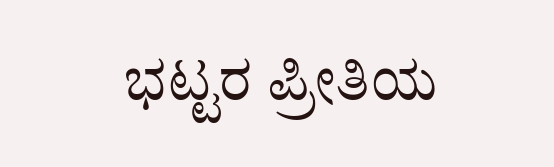ಭಟ್ಟರ ಪ್ರೀತಿಯ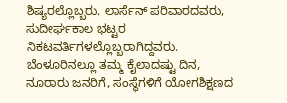ಶಿಷ್ಯರಲ್ಲೊಬ್ಬರು. ಲಾರ್ಸೆನ್ ಪರಿವಾರದವರು, ಸುದೀರ್ಘಕಾಲ ಭಟ್ಟರ ನಿಕಟವರ್ತಿಗಳಲ್ಲೊಬ್ಬರಾಗಿದ್ದವರು. ಬೆಂಳೂರಿನಲ್ಲೂ ತಮ್ಮ ಕೈಲಾದಷ್ಟು ದಿನ, ನೂರಾರು ಜನರಿಗೆ, ಸಂಸ್ಥೆಗಳಿಗೆ ಯೋಗಶಿಕ್ಷಣದ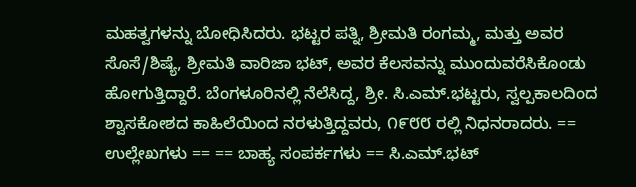ಮಹತ್ವಗಳನ್ನು ಬೋಧಿಸಿದರು. ಭಟ್ಟರ ಪತ್ನಿ, ಶ್ರೀಮತಿ ರಂಗಮ್ಮ, ಮತ್ತು ಅವರ ಸೊಸೆ/ಶಿಷ್ಯೆ, ಶ್ರೀಮತಿ ವಾರಿಜಾ ಭಟ್, ಅವರ ಕೆಲಸವನ್ನು ಮುಂದುವರೆಸಿಕೊಂಡು ಹೋಗುತ್ತಿದ್ದಾರೆ. ಬೆಂಗಳೂರಿನಲ್ಲಿ ನೆಲೆಸಿದ್ದ, ಶ್ರೀ. ಸಿ.ಎಮ್.ಭಟ್ಟರು, ಸ್ವಲ್ಪಕಾಲದಿಂದ ಶ್ವಾಸಕೋಶದ ಕಾಹಿಲೆಯಿಂದ ನರಳುತ್ತಿದ್ದವರು, ೧೯೮೮ ರಲ್ಲಿ ನಿಧನರಾದರು. == ಉಲ್ಲೇಖಗಳು == == ಬಾಹ್ಯ ಸಂಪರ್ಕಗಳು == ಸಿ.ಎಮ್.ಭಟ್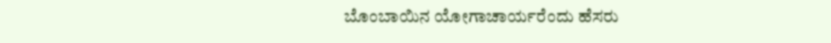ಬೊಂಬಾಯಿನ ಯೋಗಾಚಾರ್ಯರೆಂದು ಹೆಸರು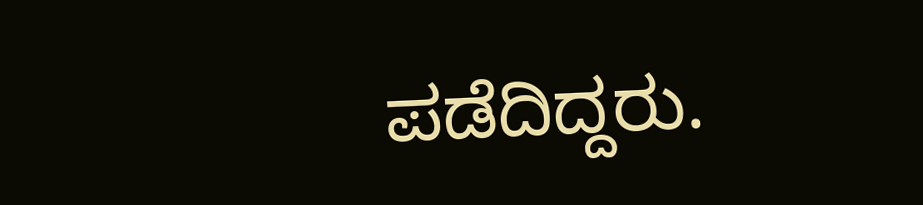ಪಡೆದಿದ್ದರು.